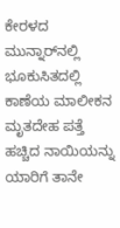ಕೇರಳದ ಮುನ್ನಾರ್‌ನಲ್ಲಿ ಭೂಕುಸಿತದಲ್ಲಿ ಕಾಣೆಯ ಮಾಲೀಕನ ಮೃತದೇಹ ಪತ್ತೆ ಹಚ್ಚಿದ ನಾಯಿಯನ್ನು ಯಾರಿಗೆ ತಾನೇ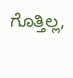ಗೊತ್ತಿಲ್ಲ,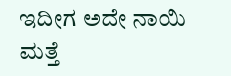ಇದೀಗ ಅದೇ ನಾಯಿ ಮತ್ತೆ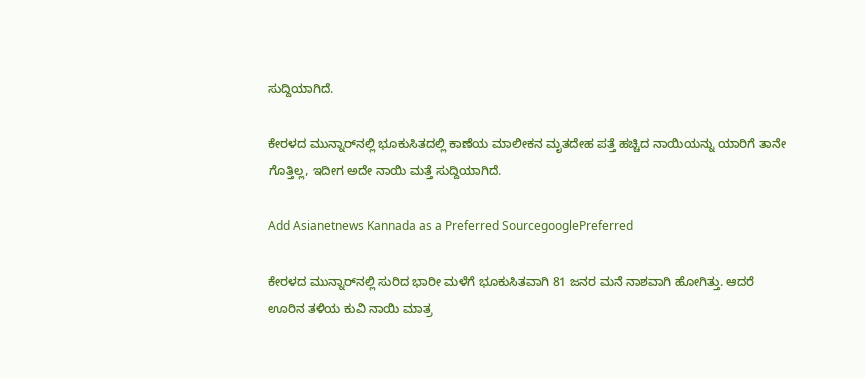ಸುದ್ದಿಯಾಗಿದೆ.

ಕೇರಳದ ಮುನ್ನಾರ್‌ನಲ್ಲಿ ಭೂಕುಸಿತದಲ್ಲಿ ಕಾಣೆಯ ಮಾಲೀಕನ ಮೃತದೇಹ ಪತ್ತೆ ಹಚ್ಚಿದ ನಾಯಿಯನ್ನು ಯಾರಿಗೆ ತಾನೇ ಗೊತ್ತಿಲ್ಲ, ಇದೀಗ ಅದೇ ನಾಯಿ ಮತ್ತೆ ಸುದ್ದಿಯಾಗಿದೆ.

Add Asianetnews Kannada as a Preferred SourcegooglePreferred

ಕೇರಳದ ಮುನ್ನಾರ್‌ನಲ್ಲಿ ಸುರಿದ ಭಾರೀ ಮಳೆಗೆ ಭೂಕುಸಿತವಾಗಿ 81 ಜನರ ಮನೆ ನಾಶವಾಗಿ ಹೋಗಿತ್ತು. ಆದರೆ ಊರಿನ ತಳಿಯ ಕುವಿ ನಾಯಿ ಮಾತ್ರ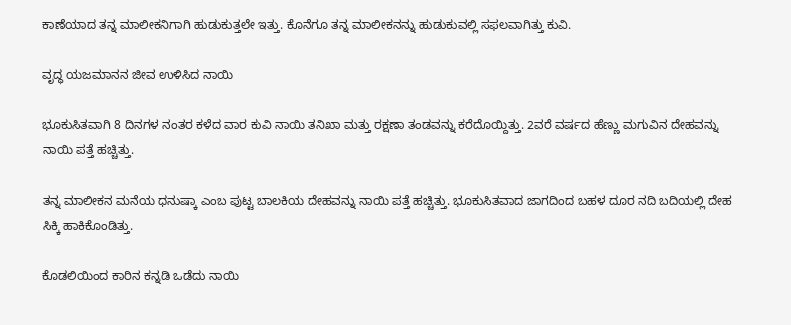ಕಾಣೆಯಾದ ತನ್ನ ಮಾಲೀಕನಿಗಾಗಿ ಹುಡುಕುತ್ತಲೇ ಇತ್ತು. ಕೊನೆಗೂ ತನ್ನ ಮಾಲೀಕನನ್ನು ಹುಡುಕುವಲ್ಲಿ ಸಫಲವಾಗಿತ್ತು ಕುವಿ.

ವೃದ್ಧ ಯಜಮಾನನ ಜೀವ ಉಳಿಸಿದ ನಾಯಿ

ಭೂಕುಸಿತವಾಗಿ 8 ದಿನಗಳ ನಂತರ ಕಳೆದ ವಾರ ಕುವಿ ನಾಯಿ ತನಿಖಾ ಮತ್ತು ರಕ್ಷಣಾ ತಂಡವನ್ನು ಕರೆದೊಯ್ದಿತ್ತು. 2ವರೆ ವರ್ಷದ ಹೆಣ್ಣು ಮಗುವಿನ ದೇಹವನ್ನು ನಾಯಿ ಪತ್ತೆ ಹಚ್ಚಿತ್ತು.

ತನ್ನ ಮಾಲೀಕನ ಮನೆಯ ಧನುಷ್ಕಾ ಎಂಬ ಪುಟ್ಟ ಬಾಲಕಿಯ ದೇಹವನ್ನು ನಾಯಿ ಪತ್ತೆ ಹಚ್ಚಿತ್ತು. ಭೂಕುಸಿತವಾದ ಜಾಗದಿಂದ ಬಹಳ ದೂರ ನದಿ ಬದಿಯಲ್ಲಿ ದೇಹ ಸಿಕ್ಕಿ ಹಾಕಿಕೊಂಡಿತ್ತು.

ಕೊಡಲಿಯಿಂದ ಕಾರಿನ ಕನ್ನಡಿ ಒಡೆದು ನಾಯಿ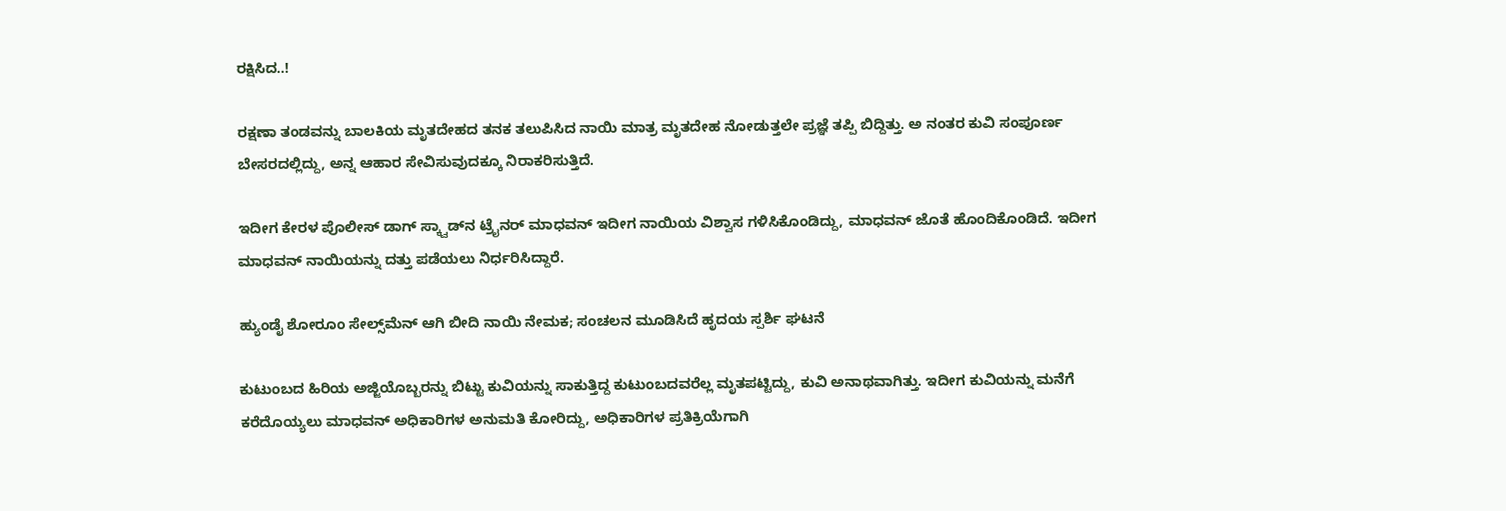ರಕ್ಷಿಸಿದ..!

ರಕ್ಷಣಾ ತಂಡವನ್ನು ಬಾಲಕಿಯ ಮೃತದೇಹದ ತನಕ ತಲುಪಿಸಿದ ನಾಯಿ ಮಾತ್ರ ಮೃತದೇಹ ನೋಡುತ್ತಲೇ ಪ್ರಜ್ಞೆ ತಪ್ಪಿ ಬಿದ್ದಿತ್ತು. ಅ ನಂತರ ಕುವಿ ಸಂಪೂರ್ಣ ಬೇಸರದಲ್ಲಿದ್ದು, ಅನ್ನ ಆಹಾರ ಸೇವಿಸುವುದಕ್ಕೂ ನಿರಾಕರಿಸುತ್ತಿದೆ.

ಇದೀಗ ಕೇರಳ ಪೊಲೀಸ್ ಡಾಗ್ ಸ್ಕ್ವಾಡ್‌ನ ಟ್ರೈನರ್ ಮಾಧವನ್ ಇದೀಗ ನಾಯಿಯ ವಿಶ್ವಾಸ ಗಳಿಸಿಕೊಂಡಿದ್ದು, ಮಾಧವನ್ ಜೊತೆ ಹೊಂದಿಕೊಂಡಿದೆ. ಇದೀಗ ಮಾಧವನ್ ನಾಯಿಯನ್ನು ದತ್ತು ಪಡೆಯಲು ನಿರ್ಧರಿಸಿದ್ದಾರೆ.

ಹ್ಯುಂಡೈ ಶೋರೂಂ ಸೇಲ್ಸ್‌ಮೆನ್ ಆಗಿ ಬೀದಿ ನಾಯಿ ನೇಮಕ; ಸಂಚಲನ ಮೂಡಿಸಿದೆ ಹೃದಯ ಸ್ಪರ್ಶಿ ಘಟನೆ

ಕುಟುಂಬದ ಹಿರಿಯ ಅಜ್ಜಿಯೊಬ್ಬರನ್ನು ಬಿಟ್ಟು ಕುವಿಯನ್ನು ಸಾಕುತ್ತಿದ್ದ ಕುಟುಂಬದವರೆಲ್ಲ ಮೃತಪಟ್ಟಿದ್ದು, ಕುವಿ ಅನಾಥವಾಗಿತ್ತು. ಇದೀಗ ಕುವಿಯನ್ನು ಮನೆಗೆ ಕರೆದೊಯ್ಯಲು ಮಾಧವನ್ ಅಧಿಕಾರಿಗಳ ಅನುಮತಿ ಕೋರಿದ್ದು, ಅಧಿಕಾರಿಗಳ ಪ್ರತಿಕ್ರಿಯೆಗಾಗಿ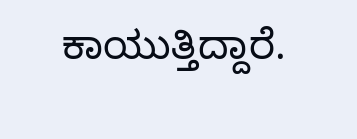ಕಾಯುತ್ತಿದ್ದಾರೆ.